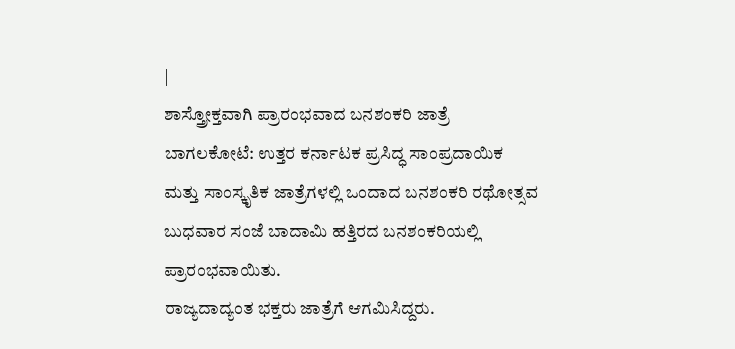|
ಶಾಸ್ತ್ರೋಕ್ತವಾಗಿ ಪ್ರಾರಂಭವಾದ ಬನಶಂಕರಿ ಜಾತ್ರೆ
ಬಾಗಲಕೋಟೆ: ಉತ್ತರ ಕರ್ನಾಟಕ ಪ್ರಸಿದ್ಧ ಸಾಂಪ್ರದಾಯಿಕ
ಮತ್ತು ಸಾಂಸ್ಕೃತಿಕ ಜಾತ್ರೆಗಳಲ್ಲಿ ಒಂದಾದ ಬನಶಂಕರಿ ರಥೋತ್ಸವ
ಬುಧವಾರ ಸಂಜೆ ಬಾದಾಮಿ ಹತ್ತಿರದ ಬನಶಂಕರಿಯಲ್ಲಿ
ಪ್ರಾರಂಭವಾಯಿತು.
ರಾಜ್ಯದಾದ್ಯಂತ ಭಕ್ತರು ಜಾತ್ರೆಗೆ ಆಗಮಿಸಿದ್ದರು.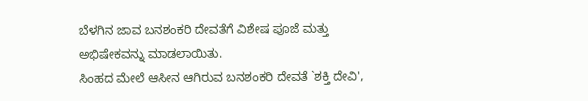ಬೆಳಗಿನ ಜಾವ ಬನಶಂಕರಿ ದೇವತೆಗೆ ವಿಶೇಷ ಪೂಜೆ ಮತ್ತು
ಅಭಿಷೇಕವನ್ನು ಮಾಡಲಾಯಿತು.
ಸಿಂಹದ ಮೇಲೆ ಆಸೀನ ಆಗಿರುವ ಬನಶಂಕರಿ ದೇವತೆ `ಶಕ್ತಿ ದೇವಿ',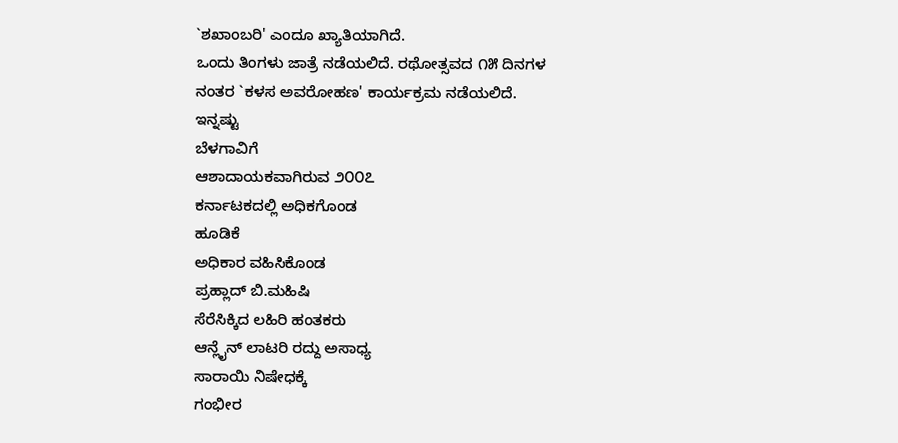`ಶಖಾಂಬರಿ' ಎಂದೂ ಖ್ಯಾತಿಯಾಗಿದೆ.
ಒಂದು ತಿಂಗಳು ಜಾತ್ರೆ ನಡೆಯಲಿದೆ. ರಥೋತ್ಸವದ ೧೫ ದಿನಗಳ
ನಂತರ `ಕಳಸ ಅವರೋಹಣ' ಕಾರ್ಯಕ್ರಮ ನಡೆಯಲಿದೆ.
ಇನ್ನಷ್ಟು
ಬೆಳಗಾವಿಗೆ
ಆಶಾದಾಯಕವಾಗಿರುವ ೨೦೦೭
ಕರ್ನಾಟಕದಲ್ಲಿ ಅಧಿಕಗೊಂಡ
ಹೂಡಿಕೆ
ಅಧಿಕಾರ ವಹಿಸಿಕೊಂಡ
ಪ್ರಹ್ಲಾದ್ ಬಿ.ಮಹಿಷಿ
ಸೆರೆಸಿಕ್ಕಿದ ಲಹಿರಿ ಹಂತಕರು
ಆನ್ಲೈನ್ ಲಾಟರಿ ರದ್ದು ಅಸಾಧ್ಯ
ಸಾರಾಯಿ ನಿಷೇಧಕ್ಕೆ
ಗಂಭೀರ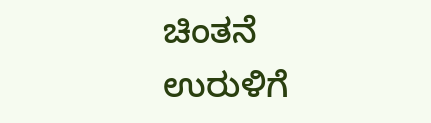ಚಿಂತನೆ
ಉರುಳಿಗೆ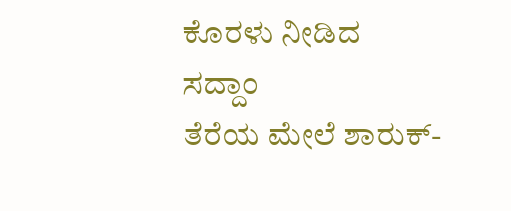ಕೊರಳು ನೀಡಿದ
ಸದ್ದಾಂ
ತೆರೆಯ ಮೇಲೆ ಶಾರುಕ್-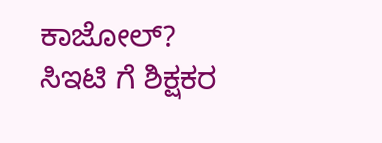ಕಾಜೋಲ್?
ಸಿಇಟಿ ಗೆ ಶಿಕ್ಷಕರ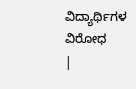ವಿದ್ಯಾರ್ಥಿಗಳ ವಿರೋಧ
|